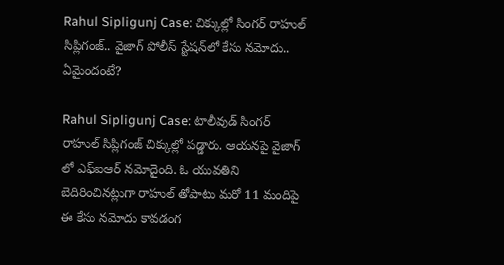Rahul Sipligunj Case: చిక్కుల్లో సింగర్ రాహుల్ సిప్లిగంజ్.. వైజాగ్ పోలీస్ స్టేషన్‌లో కేసు నమోదు.. ఏమైందంటే?

Rahul Sipligunj Case: టాలీవుడ్ సింగర్ రాహుల్ సిప్లిగంజ్ చిక్కుల్లో పడ్డారు. ఆయనపై వైజాగ్ లో ఎఫ్ఐఆర్ నమోదైంది. ఓ యువతిని బెదిరించినట్లుగా రాహుల్ తోపాటు మరో 11 మందిపై ఈ కేసు నమోదు కావడంగ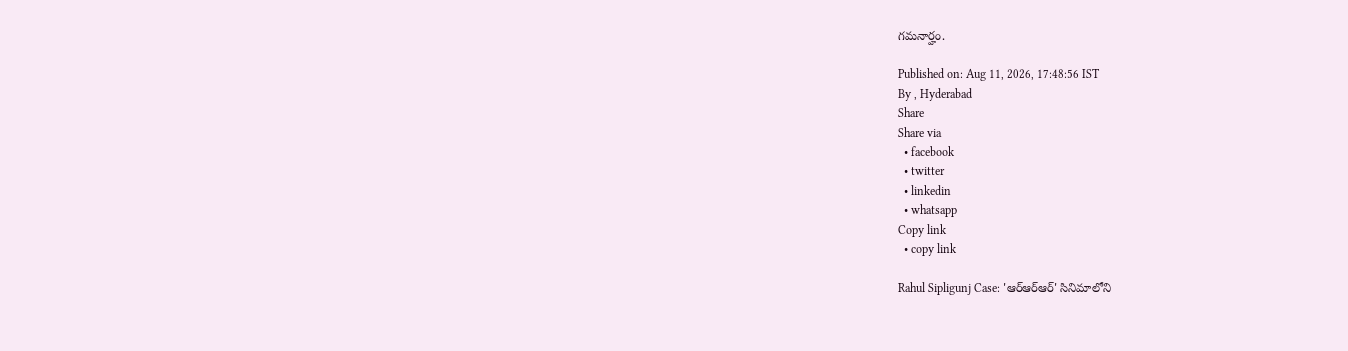గమనార్హం.

Published on: Aug 11, 2026, 17:48:56 IST
By , Hyderabad
Share
Share via
  • facebook
  • twitter
  • linkedin
  • whatsapp
Copy link
  • copy link

Rahul Sipligunj Case: 'ఆర్‌ఆర్‌ఆర్' సినిమాలోని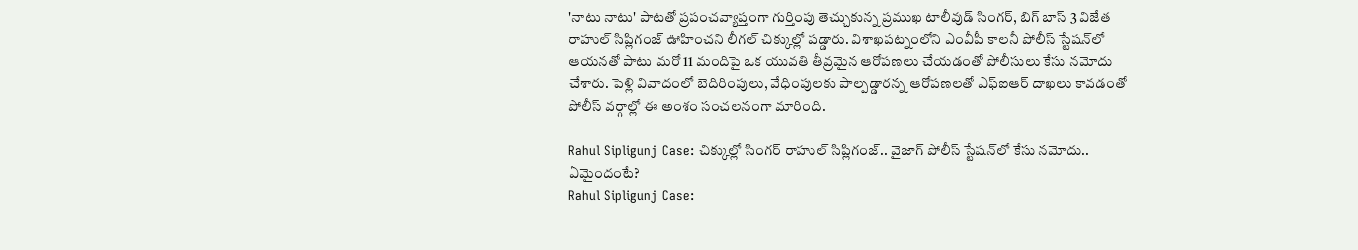'నాటు నాటు' పాటతో ప్రపంచవ్యాప్తంగా గుర్తింపు తెచ్చుకున్న ప్రముఖ టాలీవుడ్ సింగర్, బిగ్ బాస్ 3 విజేత రాహుల్ సిప్లిగంజ్ ఊహించని లీగల్ చిక్కుల్లో పడ్డారు. విశాఖపట్నంలోని ఎంవీపీ కాలనీ పోలీస్ స్టేషన్‌లో ఆయనతో పాటు మరో 11 మందిపై ఒక యువతి తీవ్రమైన ఆరోపణలు చేయడంతో పోలీసులు కేసు నమోదు చేశారు. పెళ్లి వివాదంలో బెదిరింపులు, వేధింపులకు పాల్పడ్డారన్న ఆరోపణలతో ఎఫ్‌ఐఆర్ దాఖలు కావడంతో పోలీస్ వర్గాల్లో ఈ అంశం సంచలనంగా మారింది.

Rahul Sipligunj Case: చిక్కుల్లో సింగర్ రాహుల్ సిప్లిగంజ్.. వైజాగ్ పోలీస్ స్టేషన్‌లో కేసు నమోదు.. ఏమైందంటే?
Rahul Sipligunj Case: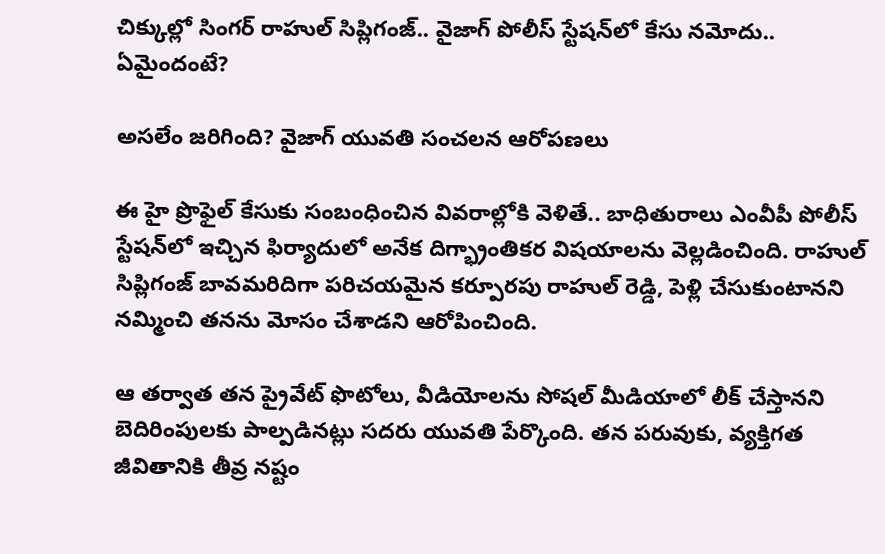చిక్కుల్లో సింగర్ రాహుల్ సిప్లిగంజ్.. వైజాగ్ పోలీస్ స్టేషన్‌లో కేసు నమోదు.. ఏమైందంటే?

అసలేం జరిగింది? వైజాగ్ యువతి సంచలన ఆరోపణలు

ఈ హై ప్రొఫైల్ కేసుకు సంబంధించిన వివరాల్లోకి వెళితే.. బాధితురాలు ఎంవీపీ పోలీస్ స్టేషన్‌లో ఇచ్చిన ఫిర్యాదులో అనేక దిగ్భ్రాంతికర విషయాలను వెల్లడించింది. రాహుల్ సిప్లిగంజ్ బావమరిదిగా పరిచయమైన కర్పూరపు రాహుల్ రెడ్డి, పెళ్లి చేసుకుంటానని నమ్మించి తనను మోసం చేశాడని ఆరోపించింది.

ఆ తర్వాత తన ప్రైవేట్ ఫొటోలు, వీడియోలను సోషల్ మీడియాలో లీక్ చేస్తానని బెదిరింపులకు పాల్పడినట్లు సదరు యువతి పేర్కొంది. తన పరువుకు, వ్యక్తిగత జీవితానికి తీవ్ర నష్టం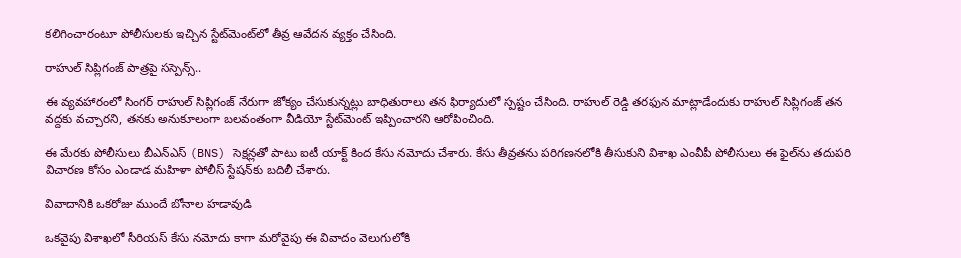కలిగించారంటూ పోలీసులకు ఇచ్చిన స్టేట్‌మెంట్‌లో తీవ్ర ఆవేదన వ్యక్తం చేసింది.

రాహుల్ సిప్లిగంజ్ పాత్రపై సస్పెన్స్..

ఈ వ్యవహారంలో సింగర్ రాహుల్ సిప్లిగంజ్ నేరుగా జోక్యం చేసుకున్నట్లు బాధితురాలు తన ఫిర్యాదులో స్పష్టం చేసింది. రాహుల్ రెడ్డి తరఫున మాట్లాడేందుకు రాహుల్ సిప్లిగంజ్ తన వద్దకు వచ్చారని, తనకు అనుకూలంగా బలవంతంగా వీడియో స్టేట్‌మెంట్ ఇప్పించారని ఆరోపించింది.

ఈ మేరకు పోలీసులు బీఎన్ఎస్ (BNS) సెక్షన్లతో పాటు ఐటీ యాక్ట్ కింద కేసు నమోదు చేశారు. కేసు తీవ్రతను పరిగణనలోకి తీసుకుని విశాఖ ఎంవీపీ పోలీసులు ఈ ఫైల్‌ను తదుపరి విచారణ కోసం ఎండాడ మహిళా పోలీస్ స్టేషన్‌కు బదిలీ చేశారు.

వివాదానికి ఒకరోజు ముందే బోనాల హడావుడి

ఒకవైపు విశాఖలో సీరియస్ కేసు నమోదు కాగా మరోవైపు ఈ వివాదం వెలుగులోకి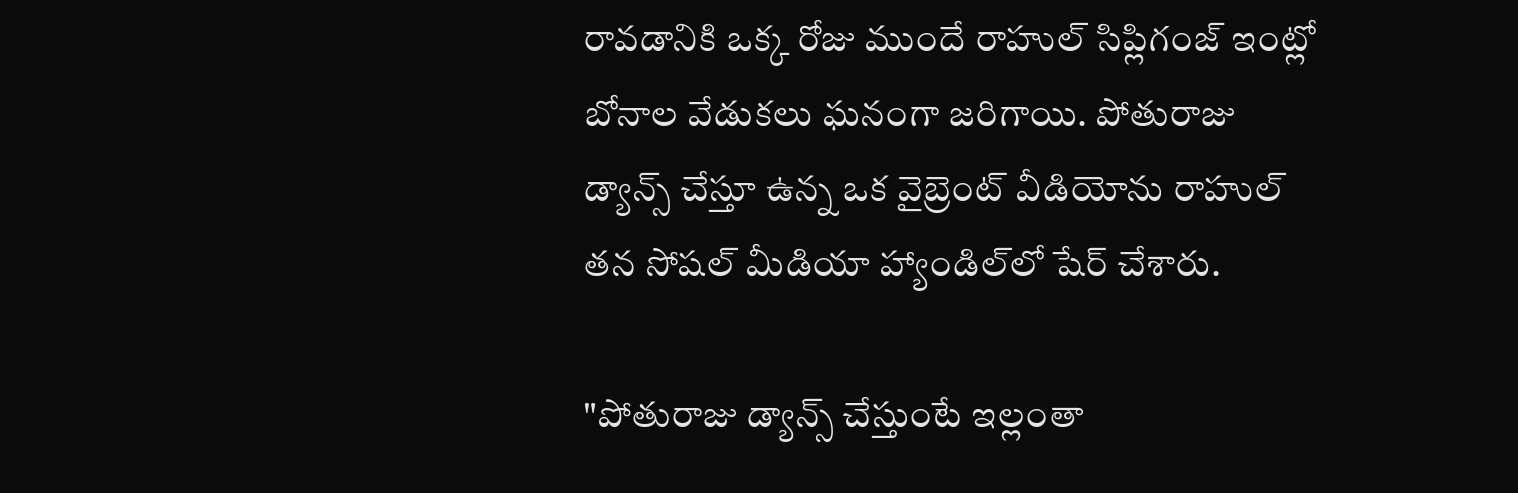రావడానికి ఒక్క రోజు ముందే రాహుల్ సిప్లిగంజ్ ఇంట్లో బోనాల వేడుకలు ఘనంగా జరిగాయి. పోతురాజు డ్యాన్స్ చేస్తూ ఉన్న ఒక వైబ్రెంట్ వీడియోను రాహుల్ తన సోషల్ మీడియా హ్యాండిల్‌లో షేర్ చేశారు.

"పోతురాజు డ్యాన్స్ చేస్తుంటే ఇల్లంతా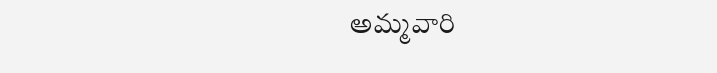అమ్మవారి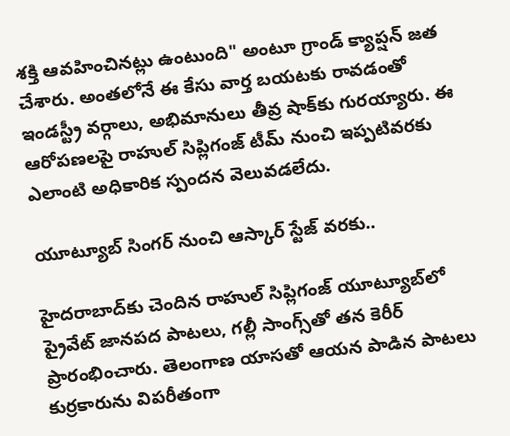శక్తి ఆవహించినట్లు ఉంటుంది" అంటూ గ్రాండ్ క్యాప్షన్ జత చేశారు. అంతలోనే ఈ కేసు వార్త బయటకు రావడంతో ఇండస్ట్రీ వర్గాలు, అభిమానులు తీవ్ర షాక్‌కు గురయ్యారు. ఈ ఆరోపణలపై రాహుల్ సిప్లిగంజ్ టీమ్ నుంచి ఇప్పటివరకు ఎలాంటి అధికారిక స్పందన వెలువడలేదు.

యూట్యూబ్ సింగర్ నుంచి ఆస్కార్ స్టేజ్ వరకు..

హైదరాబాద్‌కు చెందిన రాహుల్ సిప్లిగంజ్ యూట్యూబ్‌లో ప్రైవేట్ జానపద పాటలు, గల్లీ సాంగ్స్‌తో తన కెరీర్ ప్రారంభించారు. తెలంగాణ యాసతో ఆయన పాడిన పాటలు కుర్రకారును విపరీతంగా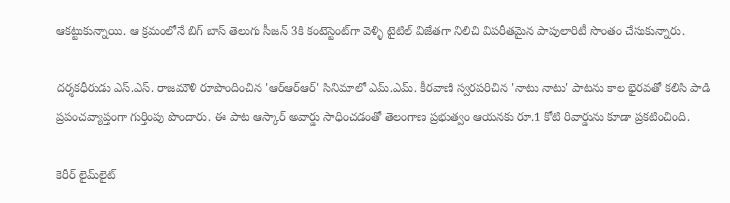ఆకట్టుకున్నాయి. ఆ క్రమంలోనే బిగ్ బాస్ తెలుగు సీజన్ 3కి కంటెస్టెంట్‌గా వెళ్ళి టైటిల్ విజేతగా నిలిచి విపరీతమైన పాపులారిటీ సొంతం చేసుకున్నారు.

దర్శకధీరుడు ఎస్.ఎస్. రాజమౌళి రూపొందించిన 'ఆర్ఆర్ఆర్' సినిమాలో ఎమ్.ఎమ్. కీరవాణి స్వరపరిచిన 'నాటు నాటు' పాటను కాల భైరవతో కలిసి పాడి ప్రపంచవ్యాప్తంగా గుర్తింపు పొందారు. ఈ పాట ఆస్కార్ అవార్డు సాధించడంతో తెలంగాణ ప్రభుత్వం ఆయనకు రూ.1 కోటి రివార్డును కూడా ప్రకటించింది.

కెరీర్ లైమ్‌లైట్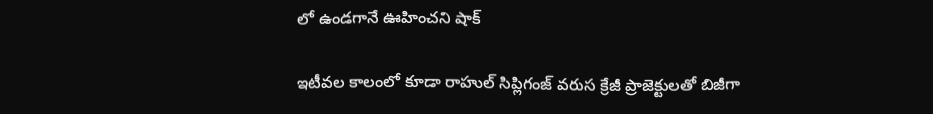లో ఉండగానే ఊహించని షాక్

ఇటీవల కాలంలో కూడా రాహుల్ సిప్లిగంజ్ వరుస క్రేజీ ప్రాజెక్టులతో బిజీగా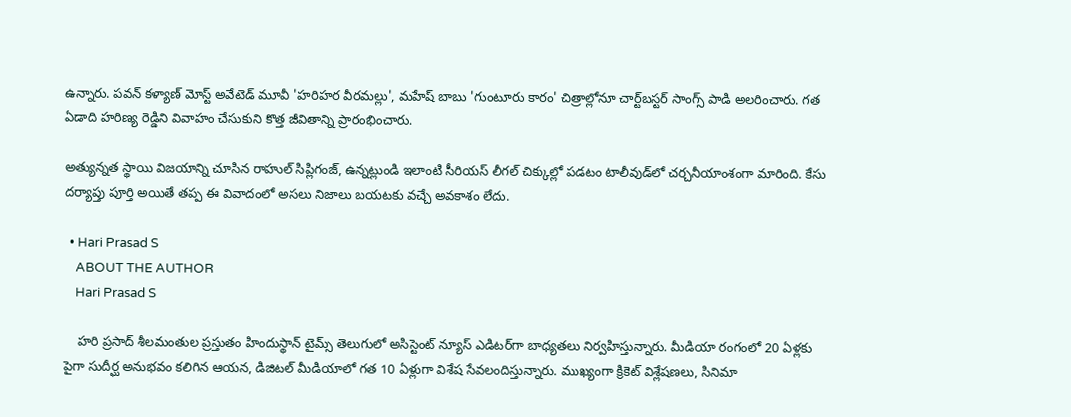ఉన్నారు. పవన్ కళ్యాణ్ మోస్ట్ అవేటెడ్ మూవీ 'హరిహర వీరమల్లు', మహేష్ బాబు 'గుంటూరు కారం' చిత్రాల్లోనూ చార్ట్‌బస్టర్ సాంగ్స్ పాడి అలరించారు. గత ఏడాది హరిణ్య రెడ్డిని వివాహం చేసుకుని కొత్త జీవితాన్ని ప్రారంభించారు.

అత్యున్నత స్థాయి విజయాన్ని చూసిన రాహుల్ సిప్లిగంజ్, ఉన్నట్లుండి ఇలాంటి సీరియస్ లీగల్ చిక్కుల్లో పడటం టాలీవుడ్‌లో చర్చనీయాంశంగా మారింది. కేసు దర్యాప్తు పూర్తి అయితే తప్ప ఈ వివాదంలో అసలు నిజాలు బయటకు వచ్చే అవకాశం లేదు.

  • Hari Prasad S
    ABOUT THE AUTHOR
    Hari Prasad S

    హరి ప్రసాద్ శీలమంతుల ప్రస్తుతం హిందుస్థాన్ టైమ్స్ తెలుగులో అసిస్టెంట్ న్యూస్ ఎడిటర్‌గా బాధ్యతలు నిర్వహిస్తున్నారు. మీడియా రంగంలో 20 ఏళ్లకు పైగా సుదీర్ఘ అనుభవం కలిగిన ఆయన, డిజిటల్ మీడియాలో గత 10 ఏళ్లుగా విశేష సేవలందిస్తున్నారు. ముఖ్యంగా క్రికెట్ విశ్లేషణలు, సినిమా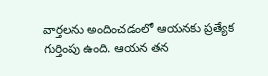వార్తలను అందించడంలో ఆయనకు ప్రత్యేక గుర్తింపు ఉంది. ఆయన తన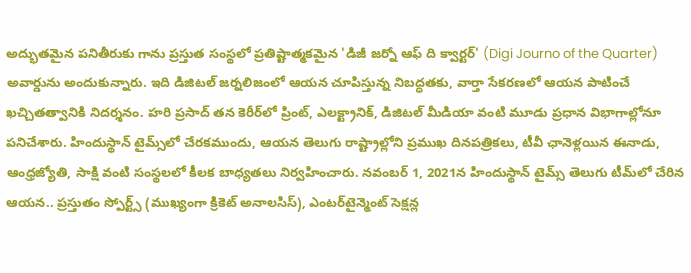అద్భుతమైన పనితీరుకు గాను ప్రస్తుత సంస్థలో ప్రతిష్టాత్మకమైన 'డిజీ జర్నో ఆఫ్ ది క్వార్టర్' (Digi Journo of the Quarter) అవార్డును అందుకున్నారు. ఇది డిజిటల్ జర్నలిజంలో ఆయన చూపిస్తున్న నిబద్ధతకు, వార్తా సేకరణలో ఆయన పాటించే ఖచ్చితత్వానికి నిదర్శనం. హరి ప్రసాద్ తన కెరీర్‌లో ప్రింట్, ఎలక్ట్రానిక్, డిజిటల్ మీడియా వంటి మూడు ప్రధాన విభాగాల్లోనూ పనిచేశారు. హిందుస్థాన్ టైమ్స్‌లో చేరకముందు, ఆయన తెలుగు రాష్ట్రాల్లోని ప్రముఖ దినపత్రికలు, టీవీ ఛానెళ్లయిన ఈనాడు, ఆంధ్రజ్యోతి, సాక్షి వంటి సంస్థలలో కీలక బాధ్యతలు నిర్వహించారు. నవంబర్ 1, 2021న హిందుస్థాన్ టైమ్స్ తెలుగు టీమ్‌లో చేరిన ఆయన.. ప్రస్తుతం స్పోర్ట్స్ (ముఖ్యంగా క్రికెట్ అనాలసిస్), ఎంటర్‌టైన్మెంట్ సెక్షన్ల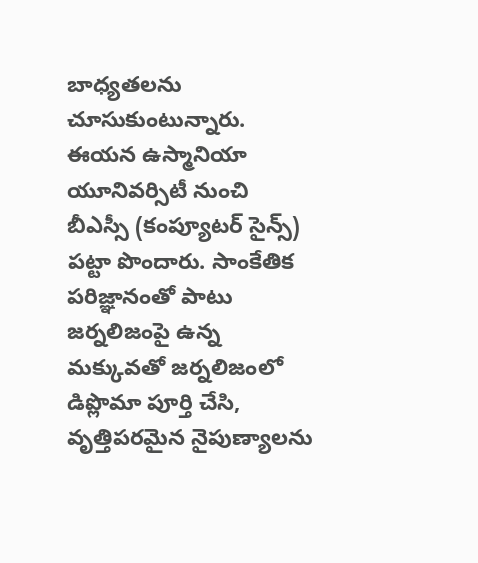బాధ్యతలను చూసుకుంటున్నారు. ఈయన ఉస్మానియా యూనివర్సిటీ నుంచి బీఎస్సీ (కంప్యూటర్ సైన్స్) పట్టా పొందారు. సాంకేతిక పరిజ్ఞానంతో పాటు జర్నలిజంపై ఉన్న మక్కువతో జర్నలిజంలో డిప్లొమా పూర్తి చేసి, వృత్తిపరమైన నైపుణ్యాలను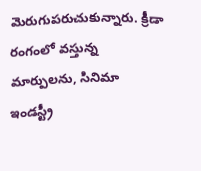మెరుగుపరుచుకున్నారు. క్రీడా రంగంలో వస్తున్న మార్పులను, సినిమా ఇండస్ట్రీ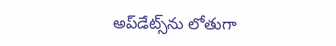అప్‌డేట్స్‌ను లోతుగా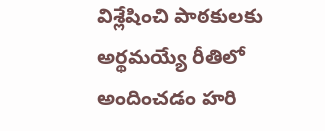విశ్లేషించి పాఠకులకు అర్థమయ్యే రీతిలో అందించడం హరి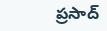ప్రసాద్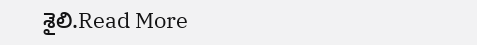శైలి.Read More